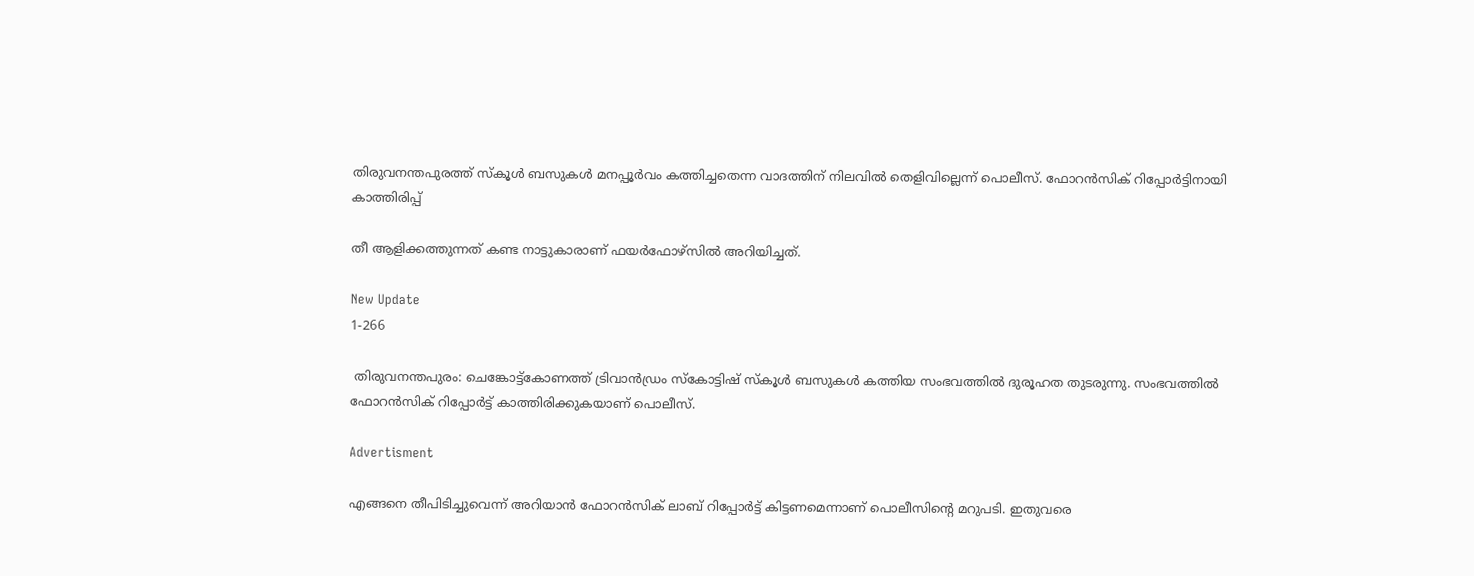തിരുവനന്തപുരത്ത് സ്‌കൂൾ ബസുകൾ മനപ്പൂർവം കത്തിച്ചതെന്ന വാദത്തിന് നിലവിൽ തെളിവില്ലെന്ന് പൊലീസ്. ഫോറൻസിക് റിപ്പോർട്ടിനായി കാത്തിരിപ്പ്

തീ ആളിക്കത്തുന്നത് കണ്ട നാട്ടുകാരാണ് ഫയർഫോഴ്സിൽ അറിയിച്ചത്.

New Update
1-266

 തിരുവനന്തപുരം: ചെങ്കോട്ട്കോണത്ത് ട്രിവാൻഡ്രം സ്കോട്ടിഷ് സ്‌കൂൾ ബസുകൾ കത്തിയ സംഭവത്തിൽ ദുരൂഹത തുടരുന്നു. സംഭവത്തിൽ ഫോറൻസിക് റിപ്പോർട്ട് കാത്തിരിക്കുകയാണ് പൊലീസ്.

Advertisment

എങ്ങനെ തീപിടിച്ചുവെന്ന് അറിയാൻ ഫോറൻസിക് ലാബ് റിപ്പോർട്ട് കിട്ടണമെന്നാണ് പൊലീസിൻ്റെ മറുപടി. ഇതുവരെ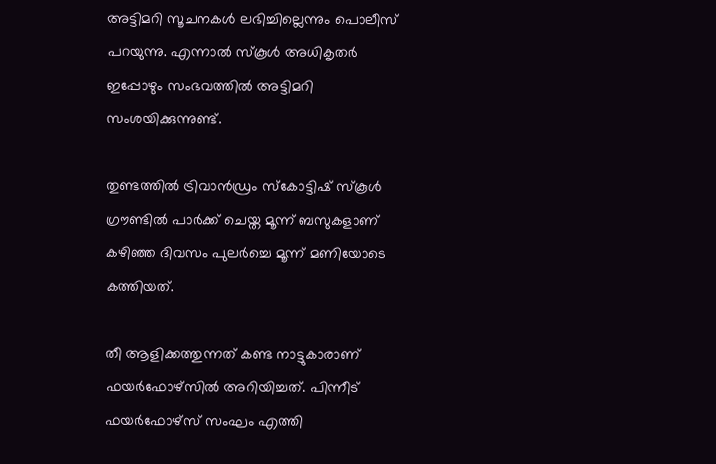അട്ടിമറി സൂചനകൾ ലഭിച്ചില്ലെന്നും പൊലീസ് പറയുന്നു. എന്നാൽ സ്‌കൂൾ അധികൃതർ ഇപ്പോഴും സംഭവത്തിൽ അട്ടിമറി സംശയിക്കുന്നുണ്ട്.

തുണ്ടത്തിൽ ട്രിവാൻഡ്രം സ്കോട്ടിഷ് സ്‌കൂൾ ഗ്രൗണ്ടിൽ പാർക്ക്‌ ചെയ്ത മൂന്ന് ബസുകളാണ് കഴിഞ്ഞ ദിവസം പുലർച്ചെ മൂന്ന് മണിയോടെ കത്തിയത്.

തീ ആളിക്കത്തുന്നത് കണ്ട നാട്ടുകാരാണ് ഫയർഫോഴ്സിൽ അറിയിച്ചത്. പിന്നീട് ഫയർഫോഴ്സ് സംഘം എത്തി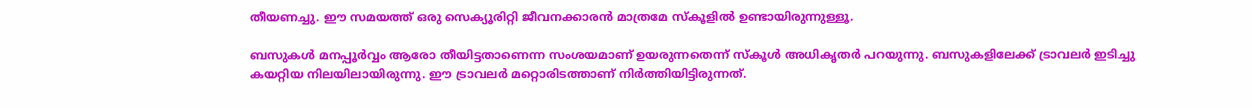തീയണച്ചു. ഈ സമയത്ത് ഒരു സെക്യൂരിറ്റി ജീവനക്കാരൻ മാത്രമേ സ്കൂളിൽ ഉണ്ടായിരുന്നുള്ളൂ.

ബസുകൾ മനപ്പൂർവ്വം ആരോ തീയിട്ടതാണെന്ന സംശയമാണ് ഉയരുന്നതെന്ന് സ്‌കൂൾ അധികൃതർ പറയുന്നു. ബസുകളിലേക്ക് ട്രാവലർ ഇടിച്ചു കയറ്റിയ നിലയിലായിരുന്നു. ഈ ട്രാവലർ മറ്റൊരിടത്താണ് നിർത്തിയിട്ടിരുന്നത്.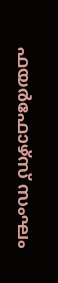ഫയർഫോഴ്സ് സംഘം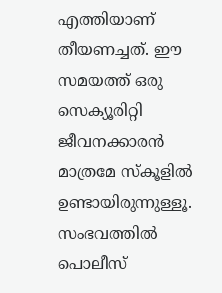എത്തിയാണ് തീയണച്ചത്. ഈ സമയത്ത് ഒരു സെക്യൂരിറ്റി ജീവനക്കാരൻ മാത്രമേ സ്കൂളിൽ ഉണ്ടായിരുന്നുള്ളൂ. സംഭവത്തിൽ പൊലീസ്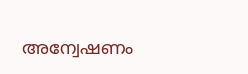അന്വേഷണം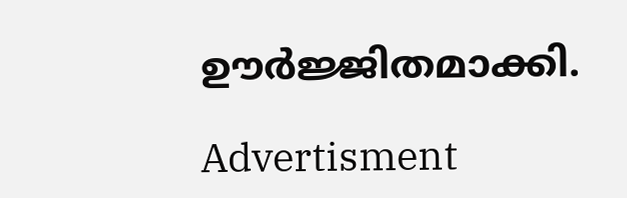ഊർജ്ജിതമാക്കി.

Advertisment